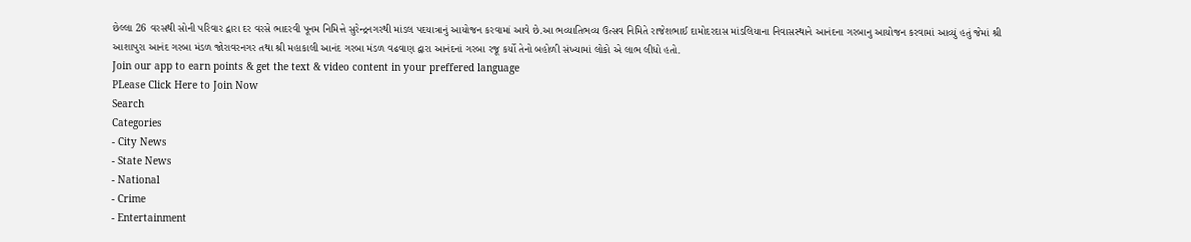છેલ્લા 26 વરસથી સોની પરિવાર દ્વારા દર વરસે ભાદરવી પૂનમ નિમિત્તે સુરેન્દ્રનગરથી માંડલ પદયાત્રાનું આયોજન કરવામાં આવે છે.આ ભવ્યાતિભવ્ય ઉત્સવ નિમિતે રાજેશભાઈ દામોદરદાસ માંડલિયાના નિવાસસ્થાને આનંદના ગરબાનુ આયોજન કરવામાં આવ્યું હતું જેમાં શ્રી આશાપુરા આનંદ ગરબા મંડળ જોરાવરનગર તથા શ્રી મહાકાલી આનંદ ગરબા મંડળ વઢવાણ દ્વારા આનંદનાં ગરબા રજૂ કર્યો તેનો બહોળી સંખ્યામાં લોકો એ લાભ લીધો હતો.
Join our app to earn points & get the text & video content in your preffered language
PLease Click Here to Join Now
Search
Categories
- City News
- State News
- National
- Crime
- Entertainment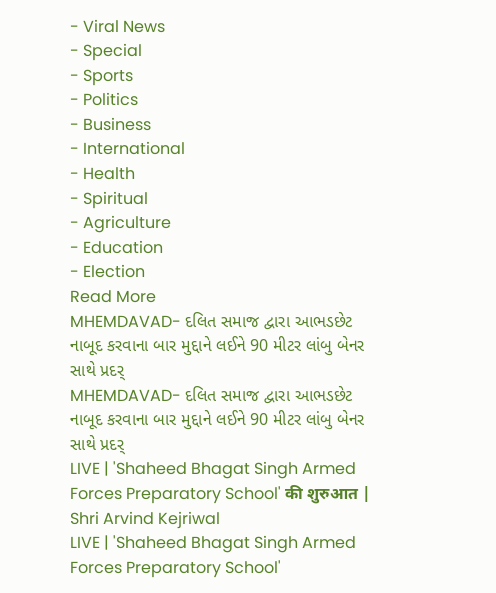- Viral News
- Special
- Sports
- Politics
- Business
- International
- Health
- Spiritual
- Agriculture
- Education
- Election
Read More
MHEMDAVAD- દલિત સમાજ દ્વારા આભડછેટ નાબૂદ કરવાના બાર મુદ્દાને લઈને 90 મીટર લાંબુ બેનર સાથે પ્રદર્
MHEMDAVAD- દલિત સમાજ દ્વારા આભડછેટ નાબૂદ કરવાના બાર મુદ્દાને લઈને 90 મીટર લાંબુ બેનર સાથે પ્રદર્
LIVE | 'Shaheed Bhagat Singh Armed Forces Preparatory School' की शुरुआत | Shri Arvind Kejriwal
LIVE | 'Shaheed Bhagat Singh Armed Forces Preparatory School'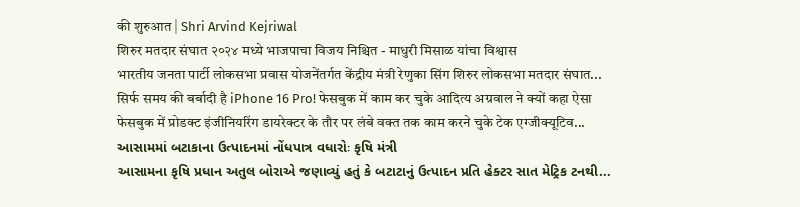की शुरुआत | Shri Arvind Kejriwal
शिरुर मतदार संघात २०२४ मध्ये भाजपाचा विजय निश्चित - माधुरी मिसाळ यांचा विश्वास
भारतीय जनता पार्टी लोकसभा प्रवास योजनेंतर्गत केंद्रीय मंत्री रेणुका सिंग शिरुर लोकसभा मतदार संघात...
सिर्फ समय की बर्बादी है iPhone 16 Pro! फेसबुक में काम कर चुके आदित्य अग्रवाल ने क्यों कहा ऐसा
फेसबुक में प्रोडक्ट इंजीनियरिंग डायरेक्टर के तौर पर लंबे वक्त तक काम करने चुके टेक एग्जीक्यूटिव...
આસામમાં બટાકાના ઉત્પાદનમાં નોંધપાત્ર વધારોઃ કૃષિ મંત્રી
આસામના કૃષિ પ્રધાન અતુલ બોરાએ જણાવ્યું હતું કે બટાટાનું ઉત્પાદન પ્રતિ હેક્ટર સાત મેટ્રિક ટનથી...